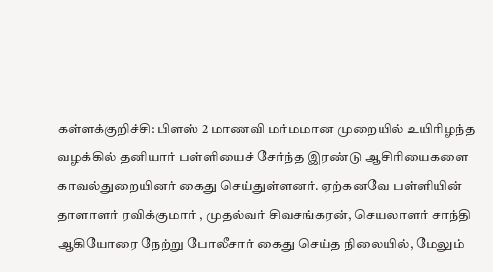கள்ளக்குறிச்சி: பிளஸ் 2 மாணவி மர்மமான முறையில் உயிரிழந்த வழக்கில் தனியார் பள்ளியைச் சேர்ந்த இரண்டு ஆசிரியைகளை காவல்துறையினர் கைது செய்துள்ளனர். ஏற்கனவே பள்ளியின் தாளாளர் ரவிக்குமார் , முதல்வர் சிவசங்கரன், செயலாளர் சாந்தி ஆகியோரை நேற்று போலீசார் கைது செய்த நிலையில், மேலும்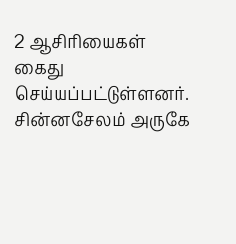2 ஆசிரியைகள் கைது செய்யப்பட்டுள்ளனர். சின்னசேலம் அருகே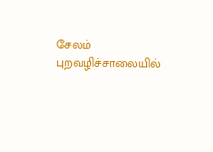சேலம் புறவழிச்சாலையில்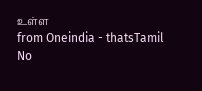உள்ள
from Oneindia - thatsTamil
No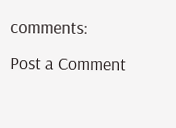comments:
Post a Comment